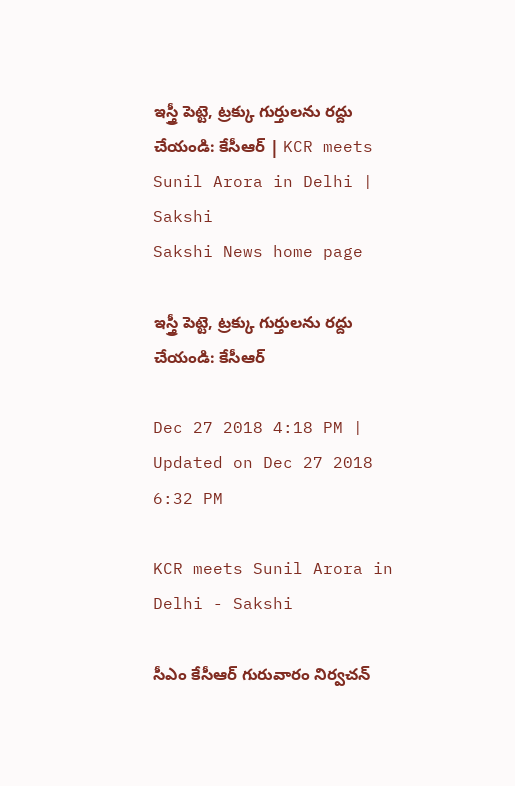ఇస్త్రీ పెట్టె, ట్రక్కు గుర్తులను రద్దు చేయండి: కేసీఆర్ | KCR meets Sunil Arora in Delhi | Sakshi
Sakshi News home page

ఇస్త్రీ పెట్టె, ట్రక్కు గుర్తులను రద్దు చేయండి: కేసీఆర్

Dec 27 2018 4:18 PM | Updated on Dec 27 2018 6:32 PM

KCR meets Sunil Arora in Delhi - Sakshi

సీఎం కేసీఆర్ గురువారం నిర్వచన్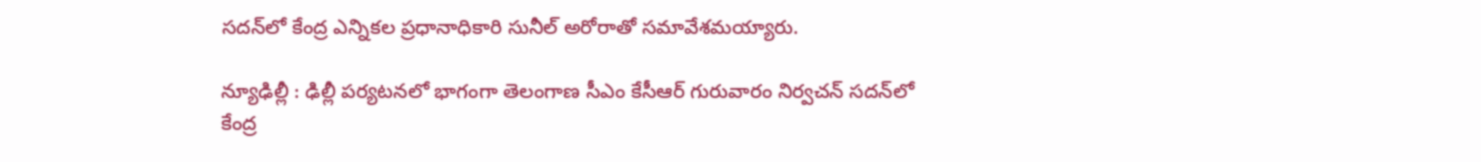సదన్‌లో కేంద్ర ఎన్నికల ప్రధానాధికారి సునీల్ అరోరాతో సమావేశమయ్యారు.

న్యూఢిల్లీ : ఢిల్లీ పర్యటనలో భాగంగా తెలంగాణ సీఎం కేసీఆర్ గురువారం నిర్వచన్ సదన్‌లో కేంద్ర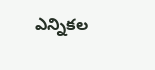ఎన్నికల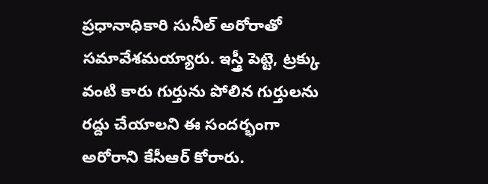ప్రధానాధికారి సునీల్ అరోరాతో సమావేశమయ్యారు. ఇస్త్రీ పెట్టె, ట్రక్కు వంటి కారు గుర్తును పోలిన గుర్తులను రద్దు చేయాలని ఈ సందర్భంగా అరోరాని కేసీఆర్‌ కోరారు.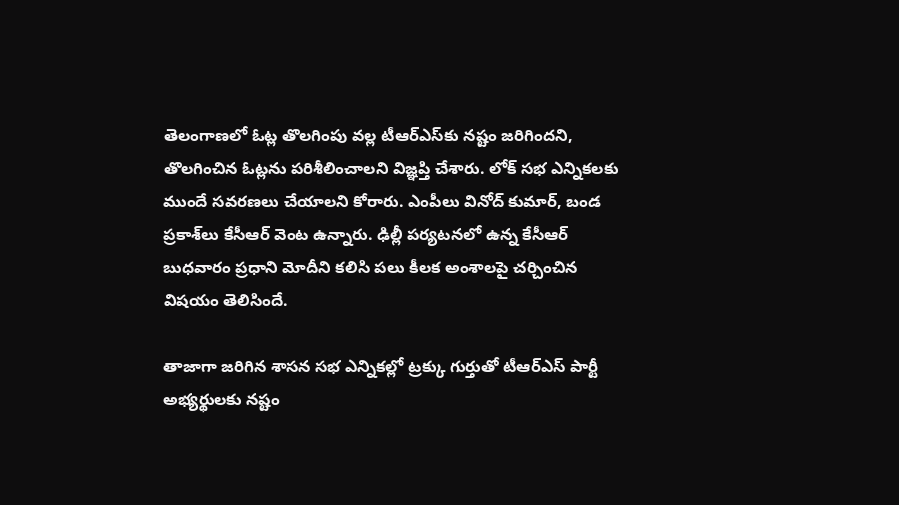తెలంగాణలో ఓట్ల తొలగింపు వల్ల టీఆర్ఎస్‌కు నష్టం‌ జరిగిందని, తొలగించిన ఓట్లను పరిశీలించాలని విజ్ఞప్తి చేశారు. లోక్ సభ ఎన్నికల‌కు ముందే సవరణలు చేయాలని కోరారు. ఎంపీలు వినోద్ కుమార్, బండ ప్రకాశ్‌లు కేసీఆర్ వెంట ఉన్నారు. ఢిల్లీ పర్యటనలో ఉన్న కేసీఆర్ బుధవారం ప్రధాని మోదీని కలిసి పలు కీలక అంశాలపై చర్చించిన విషయం తెలిసిందే.

తాజాగా జరిగిన శాసన సభ ఎన్నికల్లో ట్రక్కు గుర్తుతో టీఆర్ఎస్ పార్టీ అభ్యర్థులకు నష్టం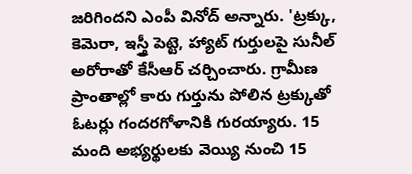జరిగిందని ఎంపీ వినోద్ అన్నారు. 'ట్రక్కు, కెమెరా, ఇస్త్రీ పెట్టె, హ్యాట్ గుర్తులపై సునీల్ అరోరాతో కేసీఆర్ చ‌ర్చించారు. గ్రామీణ ప్రాంతాల్లో కారు గుర్తును పోలిన ట్రక్కుతో ఓట‌ర్లు గంద‌ర‌గోళానికి గుర‌య్యారు. 15 మంది అభ్యర్థులకు వెయ్యి నుంచి 15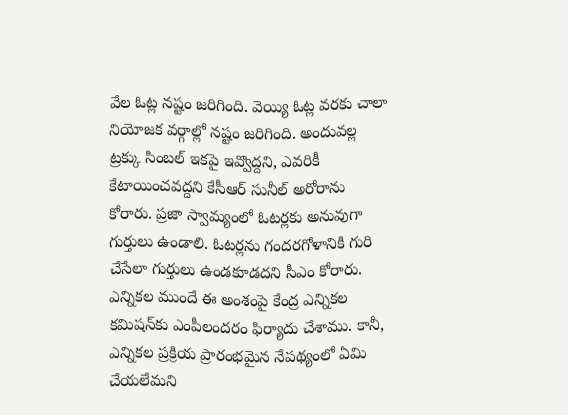వేల ఓట్ల నష్టం జరిగింది. వెయ్యి ఓట్ల వరకు చాలా నియోజక వర్గాల్లో నష్టం జరిగింది. అందువ‌ల్ల ట్ర‌క్కు సింబ‌ల్ ఇక‌పై ఇవ్వొద్దని, ఎవ‌రికీ కేటాయించ‌వ‌ద్ద‌ని కేసీఆర్‌ సునీల్‌ అరోరాను కోరారు. ప్ర‌జా స్వామ్యంలో ఓట‌ర్ల‌కు అనువుగా గుర్తులు ఉండాలి. ఓట‌ర్ల‌ను గంద‌రగోళానికి గురి చేసేలా గుర్తులు ఉండ‌కూడద‌ని సీఎం కోరారు. ఎన్నికల ముందే ఈ అంశంపై కేంద్ర ఎన్నికల కమిషన్‌కు ఎంపీలందరం ఫిర్యాదు చేశాము. కానీ, ఎన్నికల ప్రక్రియ ప్రారంభమైన నేపథ్యంలో ఏమి చేయలేమని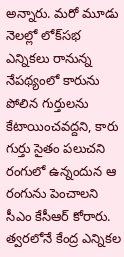అన్నారు. మరో మూడు నెలల్లో లోక్‌సభ ఎన్నికలు రానున్న నేపథ్యంలో కారును పోలిన గుర్తులను కేటాయించవద్దని, కారు గుర్తు సైతం పలుచని రంగులో ఉన్నందున ఆ రంగును పెంచాలని సీఎం కేసీఆర్ కోరారు. త్వ‌ర‌లోనే కేంద్ర ఎన్నిక‌ల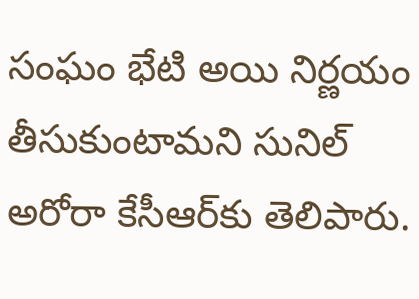సంఘం భేటి అయి నిర్ణ‌యం తీసుకుంటామ‌ని సునిల్ అరోరా కేసీఆర్‌కు తెలిపారు.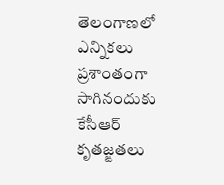తెలంగాణలో ఎన్నిక‌లు ప్ర‌శాంతంగా సాగినందుకు కేసీఆర్ కృత‌జ్ఙ‌త‌లు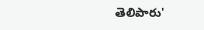తెలిపారు'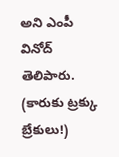అని ఎంపీ వినోద్‌ తెలిపారు.
(కారుకు ట్రక్కు బ్రేకులు!)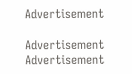Advertisement

Advertisement
Advertisement